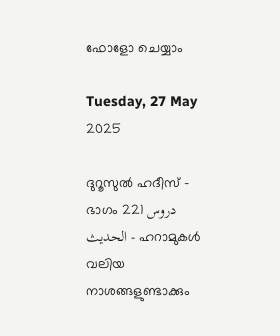ഫോളോ ചെയ്യാം

Tuesday, 27 May 2025

ദുറൂസുല്‍ ഹദീസ് - ഭാഗം 221 دروس الحديث - ഹറാമുകള്‍ വലിയ നാശങ്ങളുണ്ടാക്കും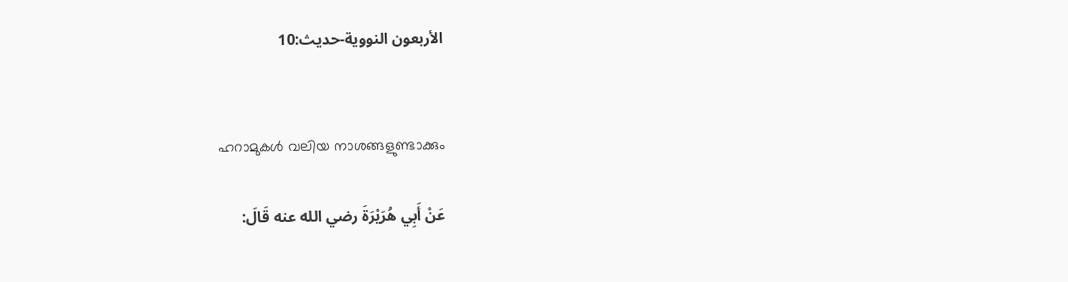الأربعون النووية-حديث:10


ഹറാമുകള്‍ വലിയ നാശങ്ങളുണ്ടാക്കും

عَنْ أَبِي هُرَيْرَةَ رضي الله عنه قَالَ: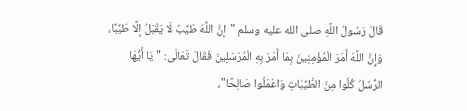قَالَ رَسُولُ اللَّهِ صلى الله عليه وسلم "إنَّ اللَّهَ طَيِّبٌ لَا يَقْبَلُ إلَّا طَيِّبًا، وَإِنَّ اللَّهَ أَمَرَ الْمُؤْمِنِينَ بِمَا أَمَرَ بِهِ الْمُرْسَلِينَ فَقَالَ تَعَالَى: "يَا أَيُّهَا الرُّسُلُ كُلُوا مِنْ الطَّيِّبَاتِ وَاعْمَلُوا صَالِحًا"،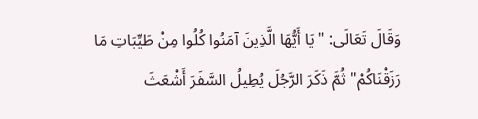وَقَالَ تَعَالَى: "يَا أَيُّهَا الَّذِينَ آمَنُوا كُلُوا مِنْ طَيِّبَاتِ مَا رَزَقْنَاكُمْ" ثُمَّ ذَكَرَ الرَّجُلَ يُطِيلُ السَّفَرَ أَشْعَثَ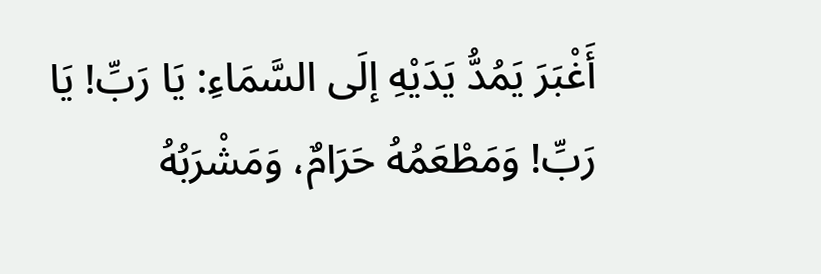أَغْبَرَ يَمُدُّ يَدَيْهِ إلَى السَّمَاءِ: يَا رَبِّ! يَا رَبِّ! وَمَطْعَمُهُ حَرَامٌ، وَمَشْرَبُهُ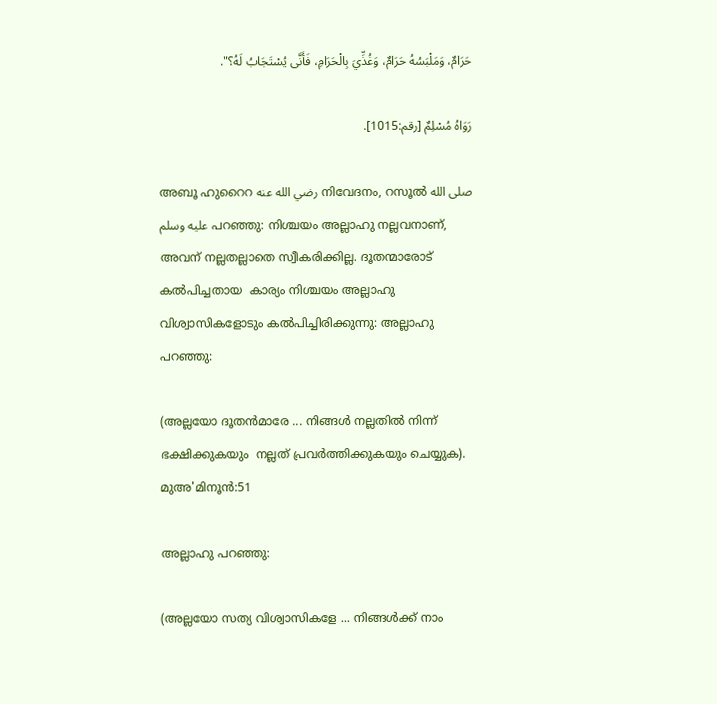حَرَامٌ، وَمَلْبَسُهُ حَرَامٌ، وَغُذِّيَ بِالْحَرَامِ، فَأَنَّى يُسْتَجَابُ لَهُ؟".

رَوَاهُ مُسْلِمٌ [رقم:1015].

അബൂ ഹുറൈറ رضي الله عنه നിവേദനം, റസൂല്‍ صلى الله عليه وسلم പറഞ്ഞു: നിശ്ചയം അല്ലാഹു നല്ലവനാണ്, അവന് നല്ലതല്ലാതെ സ്വീകരിക്കില്ല. ദൂതന്മാരോട് കല്‍പിച്ചതായ  കാര്യം നിശ്ചയം അല്ലാഹു വിശ്വാസികളോടും കല്‍പിച്ചിരിക്കുന്നു: അല്ലാഹു പറഞ്ഞു:

(അല്ലയോ ദൂതന്‍മാരേ ... നിങ്ങള്‍ നല്ലതില്‍ നിന്ന് ഭക്ഷിക്കുകയും  നല്ലത് പ്രവര്‍ത്തിക്കുകയും ചെയ്യുക). മുഅ'മിനൂന്‍:51

അല്ലാഹു പറഞ്ഞു:

(അല്ലയോ സത്യ വിശ്വാസികളേ ... നിങ്ങള്‍ക്ക് നാം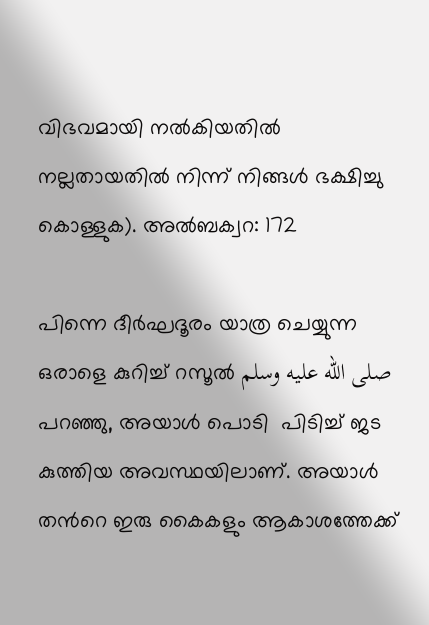വിഭവമായി നല്‍കിയതില്‍ നല്ലതായതില്‍ നിന്ന് നിങ്ങള്‍ ഭക്ഷിച്ചു കൊള്ളുക). അല്‍ബക്വറ: 172

പിന്നെ ദീര്‍ഘദൂരം യാത്ര ചെയ്യുന്ന ഒരാളെ കുറിച്ച് റസൂല്‍ صلى الله عليه وسلم പറഞ്ഞു, അയാള്‍ പൊടി  പിടിച്ച് ജട കുത്തിയ അവസ്ഥയിലാണ്. അയാള്‍ തന്‍റെ ഇരു കൈകളും ആകാശത്തേക്ക്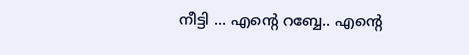നീട്ടി ... എന്‍റെ റബ്ബേ.. എന്‍റെ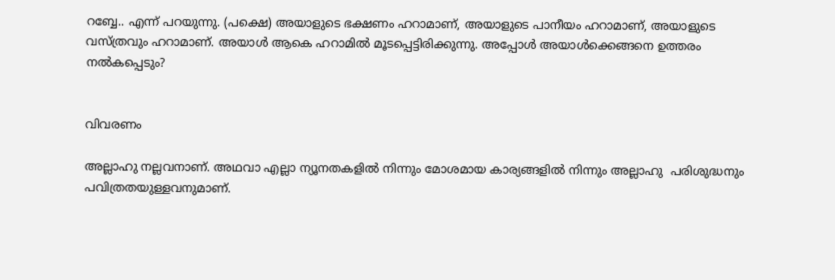റബ്ബേ.. എന്ന് പറയുന്നു. (പക്ഷെ) അയാളുടെ ഭക്ഷണം ഹറാമാണ്, അയാളുടെ പാനീയം ഹറാമാണ്, അയാളുടെ വസ്ത്രവും ഹറാമാണ്. അയാള്‍ ആകെ ഹറാമില്‍ മൂടപ്പെട്ടിരിക്കുന്നു. അപ്പോള്‍ അയാള്‍ക്കെങ്ങനെ ഉത്തരം നല്‍കപ്പെടും?


വിവരണം

അല്ലാഹു നല്ലവനാണ്. അഥവാ എല്ലാ ന്യൂനതകളില്‍ നിന്നും മോശമായ കാര്യങ്ങളില്‍ നിന്നും അല്ലാഹു  പരിശുദ്ധനും പവിത്രതയുള്ളവനുമാണ്.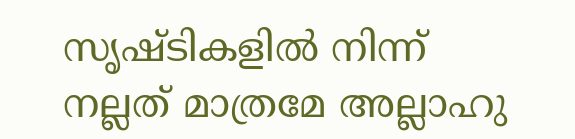സൃഷ്ടികളില്‍ നിന്ന് നല്ലത് മാത്രമേ അല്ലാഹു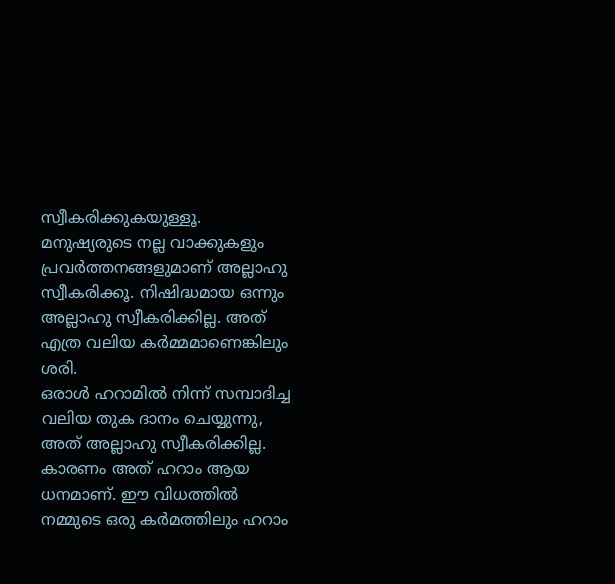സ്വീകരിക്കുകയുള്ളൂ. മനുഷ്യരുടെ നല്ല വാക്കുകളും പ്രവര്‍ത്തനങ്ങളുമാണ് അല്ലാഹു സ്വീകരിക്കൂ. നിഷിദ്ധമായ ഒന്നും അല്ലാഹു സ്വീകരിക്കില്ല. അത് എത്ര വലിയ കര്‍മ്മമാണെങ്കിലും ശരി.
ഒരാള്‍ ഹറാമില്‍ നിന്ന് സമ്പാദിച്ച വലിയ തുക ദാനം ചെയ്യുന്നു, അത് അല്ലാഹു സ്വീകരിക്കില്ല. കാരണം അത് ഹറാം ആയ ധനമാണ്. ഈ വിധത്തില്‍ നമ്മുടെ ഒരു കര്‍മത്തിലും ഹറാം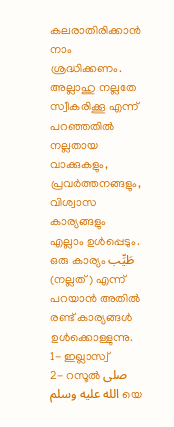കലരാതിരിക്കാന്‍ നാം ശ്രദ്ധിക്കണം.
അല്ലാഹു നല്ലതേ സ്വീകരിക്കൂ എന്ന് പറഞ്ഞതില്‍ നല്ലതായ വാക്കുകളും, പ്രവര്‍ത്തനങ്ങളും, വിശ്വാസ കാര്യങ്ങളും എല്ലാം ഉള്‍പ്പെടും.
ഒരു കാര്യം طَيِّب (നല്ലത്) എന്ന് പറയാന്‍ അതില്‍ രണ്ട് കാര്യങ്ങള്‍ ഉള്‍ക്കൊള്ളുന്നു.
1- ഇഖ്ലാസ്വ്
2- റസൂല്‍ صلى الله عليه وسلم യെ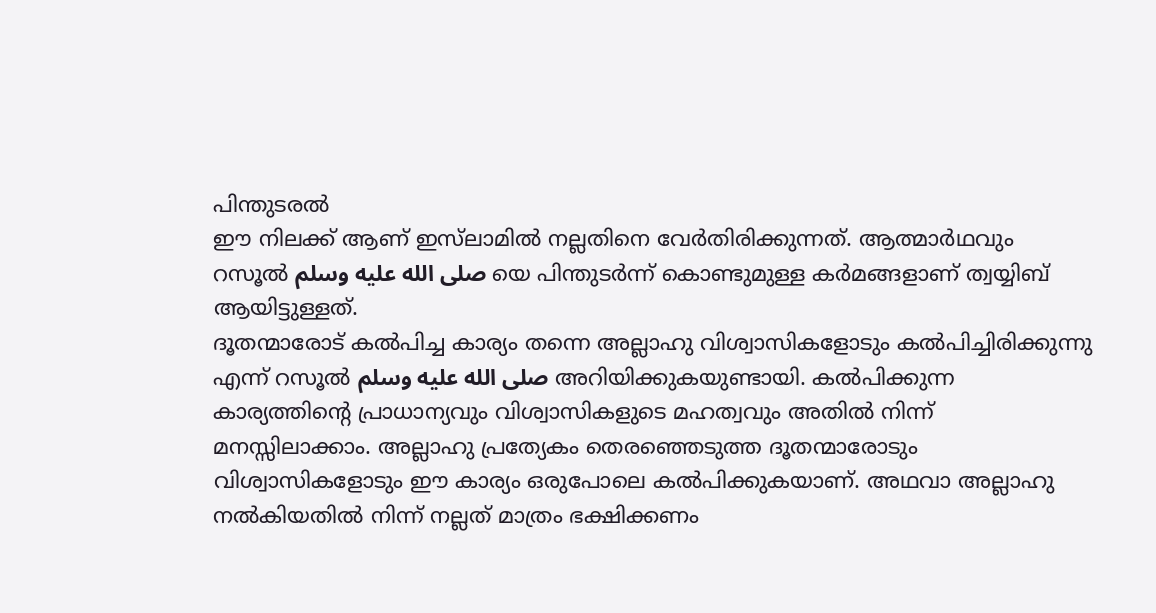പിന്തുടരല്‍
ഈ നിലക്ക് ആണ് ഇസ്‌ലാമില്‍ നല്ലതിനെ വേര്‍തിരിക്കുന്നത്. ആത്മാര്‍ഥവും റസൂല്‍ صلى الله عليه وسلم യെ പിന്തുടര്‍ന്ന് കൊണ്ടുമുള്ള കര്‍മങ്ങളാണ് ത്വയ്യിബ് ആയിട്ടുള്ളത്.
ദൂതന്മാരോട് കല്‍പിച്ച കാര്യം തന്നെ അല്ലാഹു വിശ്വാസികളോടും കല്‍പിച്ചിരിക്കുന്നു എന്ന് റസൂല്‍ صلى الله عليه وسلم അറിയിക്കുകയുണ്ടായി. കല്‍പിക്കുന്ന കാര്യത്തിന്‍റെ പ്രാധാന്യവും വിശ്വാസികളുടെ മഹത്വവും അതില്‍ നിന്ന് മനസ്സിലാക്കാം. അല്ലാഹു പ്രത്യേകം തെരഞ്ഞെടുത്ത ദൂതന്മാരോടും വിശ്വാസികളോടും ഈ കാര്യം ഒരുപോലെ കല്‍പിക്കുകയാണ്. അഥവാ അല്ലാഹു നല്‍കിയതില്‍ നിന്ന് നല്ലത് മാത്രം ഭക്ഷിക്കണം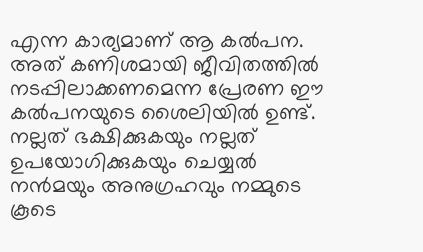എന്ന കാര്യമാണ് ആ കല്‍പന. അത് കണിശമായി ജീവിതത്തില്‍ നടപ്പിലാക്കണമെന്ന പ്രേരണ ഈ കല്‍പനയുടെ ശൈലിയില്‍ ഉണ്ട്.
നല്ലത് ഭക്ഷിക്കുകയും നല്ലത് ഉപയോഗിക്കുകയും ചെയ്യല്‍ നന്‍മയും അനുഗ്രഹവും നമ്മുടെ കൂടെ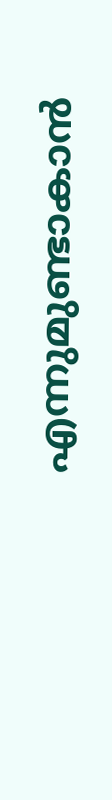എന്നുമുണ്ടാകാന്‍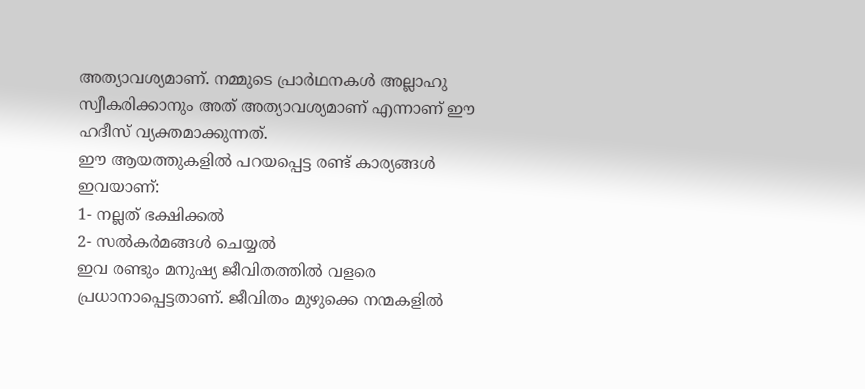അത്യാവശ്യമാണ്. നമ്മുടെ പ്രാര്‍ഥനകള്‍ അല്ലാഹു സ്വീകരിക്കാനും അത് അത്യാവശ്യമാണ് എന്നാണ് ഈ ഹദീസ് വ്യക്തമാക്കുന്നത്.
ഈ ആയത്തുകളില്‍ പറയപ്പെട്ട രണ്ട് കാര്യങ്ങള്‍ ഇവയാണ്:
1- നല്ലത് ഭക്ഷിക്കല്‍
2- സല്‍കര്‍മങ്ങള്‍ ചെയ്യല്‍
ഇവ രണ്ടും മനുഷ്യ ജീവിതത്തില്‍ വളരെ പ്രധാനാപ്പെട്ടതാണ്. ജീവിതം മുഴുക്കെ നന്മകളില്‍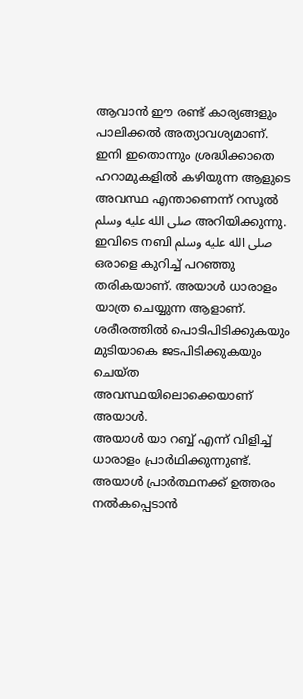ആവാന്‍ ഈ രണ്ട് കാര്യങ്ങളും പാലിക്കല്‍ അത്യാവശ്യമാണ്.
ഇനി ഇതൊന്നും ശ്രദ്ധിക്കാതെ ഹറാമുകളില്‍ കഴിയുന്ന ആളുടെ അവസ്ഥ എന്താണെന്ന് റസൂല്‍ صلى الله عليه وسلم അറിയിക്കുന്നു. ഇവിടെ നബി صلى الله عليه وسلم ഒരാളെ കുറിച്ച് പറഞ്ഞു തരികയാണ്. അയാള്‍ ധാരാളം യാത്ര ചെയ്യുന്ന ആളാണ്‌. ശരീരത്തില്‍ പൊടിപിടിക്കുകയും മുടിയാകെ ജടപിടിക്കുകയും ചെയ്ത അവസ്ഥയിലൊക്കെയാണ് അയാള്‍.
അയാള്‍ യാ റബ്ബ് എന്ന് വിളിച്ച് ധാരാളം പ്രാര്‍ഥിക്കുന്നുണ്ട്.
അയാള്‍ പ്രാര്‍ത്ഥനക്ക് ഉത്തരം നല്‍കപ്പെടാന്‍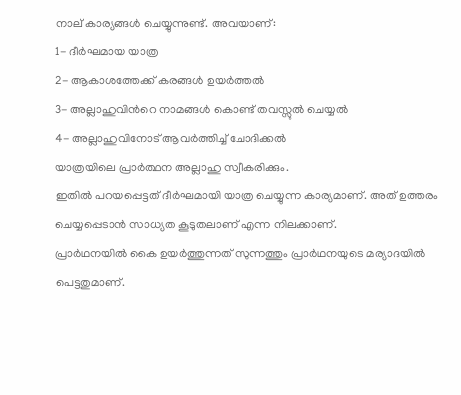നാല് കാര്യങ്ങള്‍ ചെയ്യുന്നുണ്ട്. അവയാണ്:
1- ദീര്‍ഘമായ യാത്ര
2- ആകാശത്തേക്ക് കരങ്ങള്‍ ഉയര്‍ത്തല്‍
3- അല്ലാഹുവിന്‍റെ നാമങ്ങള്‍ കൊണ്ട് തവസ്സുല്‍ ചെയ്യല്‍
4- അല്ലാഹുവിനോട് ആവര്‍ത്തിച്ച് ചോദിക്കല്‍
യാത്രയിലെ പ്രാര്‍ത്ഥന അല്ലാഹു സ്വീകരിക്കും.
ഇതില്‍ പറയപ്പെട്ടത് ദീര്‍ഘമായി യാത്ര ചെയ്യുന്ന കാര്യമാണ്. അത് ഉത്തരം ചെയ്യപ്പെടാന്‍ സാധ്യത കൂടുതലാണ് എന്ന നിലക്കാണ്.
പ്രാര്‍ഥനയില്‍ കൈ ഉയര്‍ത്തുന്നത് സുന്നത്തും പ്രാര്‍ഥനയുടെ മര്യാദയില്‍ പെട്ടതുമാണ്.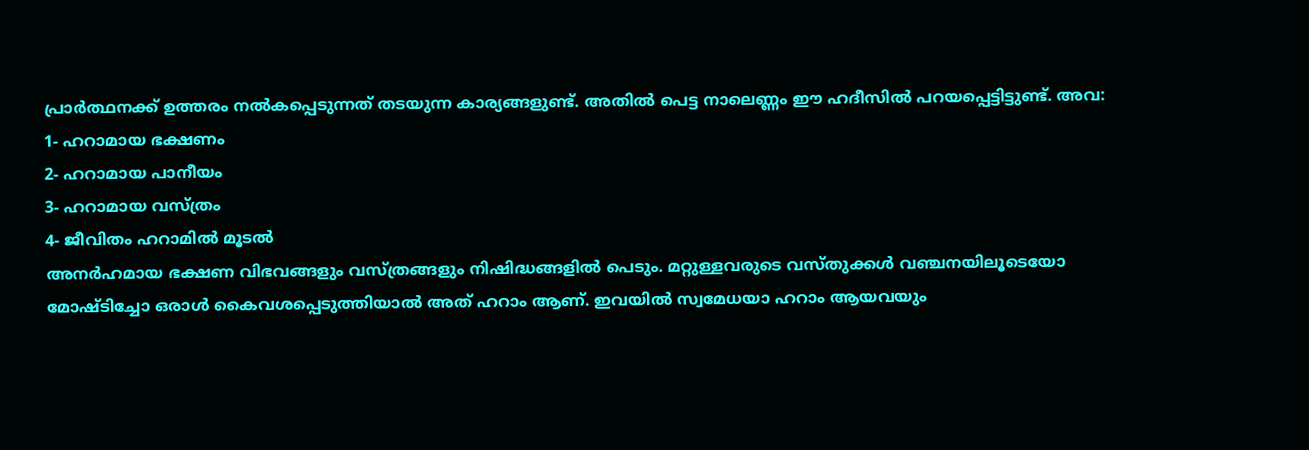പ്രാര്‍ത്ഥനക്ക് ഉത്തരം നല്‍കപ്പെടുന്നത് തടയുന്ന കാര്യങ്ങളുണ്ട്. അതില്‍ പെട്ട നാലെണ്ണം ഈ ഹദീസില്‍ പറയപ്പെട്ടിട്ടുണ്ട്. അവ:
1- ഹറാമായ ഭക്ഷണം
2- ഹറാമായ പാനീയം
3- ഹറാമായ വസ്ത്രം
4- ജീവിതം ഹറാമില്‍ മൂടല്‍
അനര്‍ഹമായ ഭക്ഷണ വിഭവങ്ങളും വസ്ത്രങ്ങളും നിഷിദ്ധങ്ങളില്‍ പെടും. മറ്റുള്ളവരുടെ വസ്തുക്കള്‍ വഞ്ചനയിലൂടെയോ മോഷ്ടിച്ചോ ഒരാള്‍ കൈവശപ്പെടുത്തിയാല്‍ അത് ഹറാം ആണ്. ഇവയില്‍ സ്വമേധയാ ഹറാം ആയവയും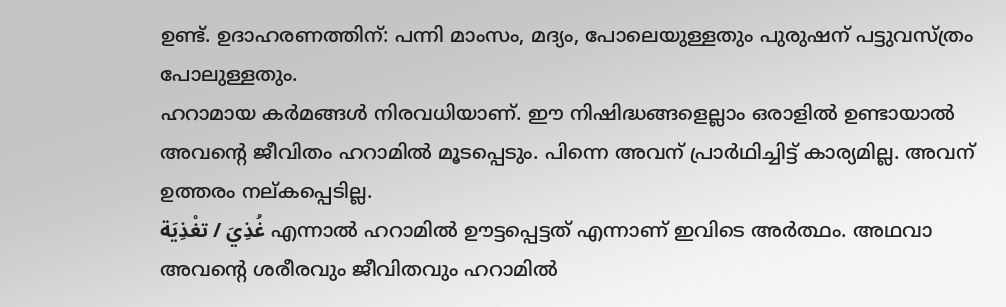ഉണ്ട്. ഉദാഹരണത്തിന്: പന്നി മാംസം, മദ്യം, പോലെയുള്ളതും പുരുഷന് പട്ടുവസ്ത്രം പോലുള്ളതും.
ഹറാമായ കര്‍മങ്ങള്‍ നിരവധിയാണ്. ഈ നിഷിദ്ധങ്ങളെല്ലാം ഒരാളില്‍ ഉണ്ടായാല്‍ അവന്‍റെ ജീവിതം ഹറാമില്‍ മൂടപ്പെടും. പിന്നെ അവന് പ്രാര്‍ഥിച്ചിട്ട് കാര്യമില്ല. അവന് ഉത്തരം നല്കപ്പെടില്ല.
غُذِيَ / تغْذِيَة എന്നാല്‍ ഹറാമില്‍ ഊട്ടപ്പെട്ടത് എന്നാണ് ഇവിടെ അര്‍ത്ഥം. അഥവാ അവന്‍റെ ശരീരവും ജീവിതവും ഹറാമില്‍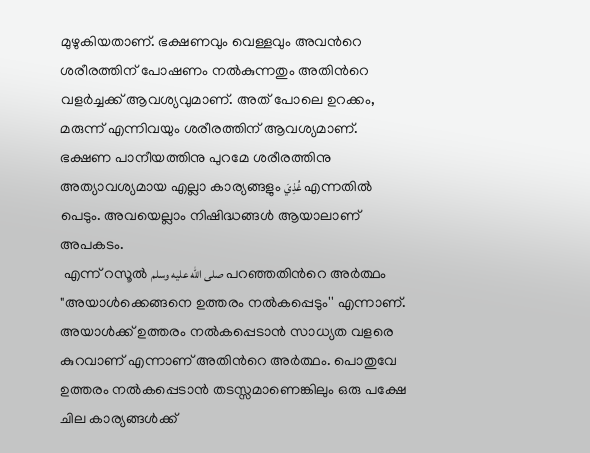മുഴുകിയതാണ്. ഭക്ഷണവും വെള്ളവും അവന്‍റെ ശരീരത്തിന് പോഷണം നല്‍കുന്നതും അതിന്‍റെ വളര്‍ച്ചക്ക് ആവശ്യവുമാണ്. അത് പോലെ ഉറക്കം, മരുന്ന് എന്നിവയും ശരീരത്തിന് ആവശ്യമാണ്. ഭക്ഷണ പാനീയത്തിനു പുറമേ ശരീരത്തിനു അത്യാവശ്യമായ എല്ലാ കാര്യങ്ങളും غُذِيَ എന്നതില്‍ പെടും. അവയെല്ലാം നിഷിദ്ധങ്ങള്‍ ആയാലാണ് അപകടം.
 എന്ന് റസൂല്‍ صلى الله عليه وسلم പറഞ്ഞതിന്‍റെ അര്‍ത്ഥം "അയാള്‍ക്കെങ്ങനെ ഉത്തരം നല്‍കപ്പെടും'' എന്നാണ്. അയാള്‍ക്ക് ഉത്തരം നല്‍കപ്പെടാന്‍ സാധ്യത വളരെ കുറവാണ് എന്നാണ് അതിന്‍റെ അര്‍ത്ഥം. പൊതുവേ ഉത്തരം നല്‍കപ്പെടാന്‍ തടസ്സമാണെങ്കിലും ഒരു പക്ഷേ ചില കാര്യങ്ങള്‍ക്ക്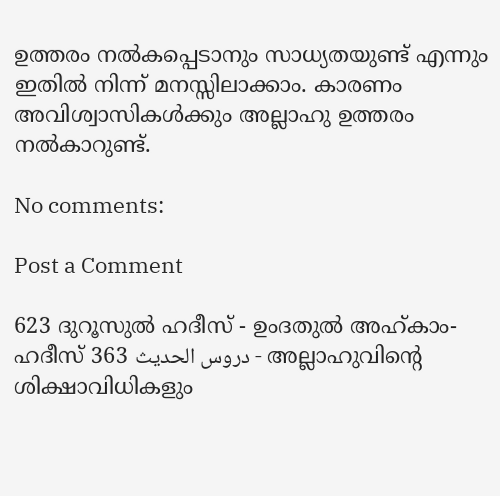ഉത്തരം നല്‍കപ്പെടാനും സാധ്യതയുണ്ട് എന്നും ഇതില്‍ നിന്ന് മനസ്സിലാക്കാം. കാരണം അവിശ്വാസികള്‍ക്കും അല്ലാഹു ഉത്തരം നല്‍കാറുണ്ട്.

No comments:

Post a Comment

623 ദുറൂസുല്‍ ഹദീസ് - ഉംദതുല്‍ അഹ്കാം- ഹദീസ് 363 دروس الحديث - അല്ലാഹുവിന്‍റെ ശിക്ഷാവിധികളും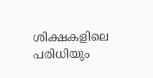ശിക്ഷകളിലെ പരിധിയും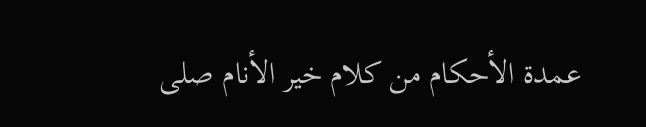عمدة الأحكام من كلام خير الأنام صلى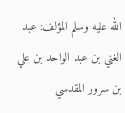الله عليه وسلم المؤلف: عبد الغني بن عبد الواحد بن علي بن سرور المقدسي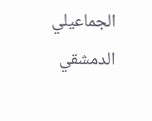الجماعيلي الدمشقي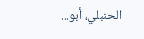الحنبلي، أبو...